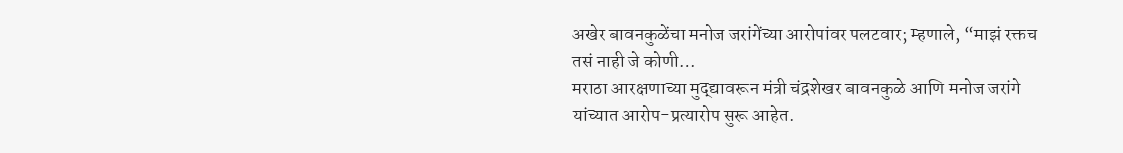अखेर बावनकुळेंचा मनोज जरांगेंच्या आरोपांवर पलटवार; म्हणाले, “माझं रक्तच तसं नाही जे कोणी…
मराठा आरक्षणाच्या मुद्द्यावरून मंत्री चंद्रशेखर बावनकुळे आणि मनोज जरांगे यांच्यात आरोप-प्रत्यारोप सुरू आहेत.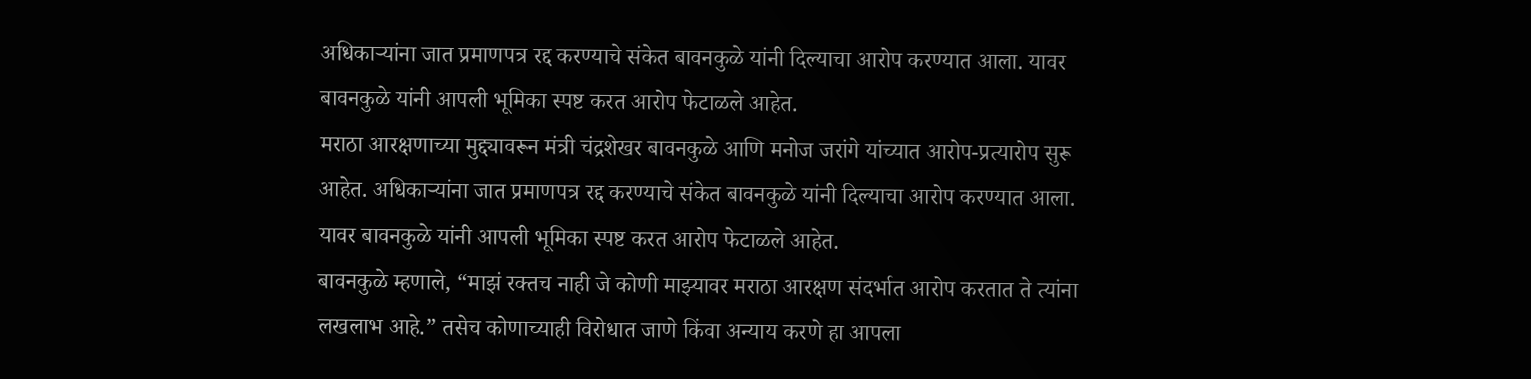अधिकाऱ्यांना जात प्रमाणपत्र रद्द करण्याचे संकेत बावनकुळे यांनी दिल्याचा आरोप करण्यात आला. यावर बावनकुळे यांनी आपली भूमिका स्पष्ट करत आरोप फेटाळले आहेत.
मराठा आरक्षणाच्या मुद्द्यावरून मंत्री चंद्रशेखर बावनकुळे आणि मनोज जरांगे यांच्यात आरोप-प्रत्यारोप सुरू आहेत. अधिकाऱ्यांना जात प्रमाणपत्र रद्द करण्याचे संकेत बावनकुळे यांनी दिल्याचा आरोप करण्यात आला. यावर बावनकुळे यांनी आपली भूमिका स्पष्ट करत आरोप फेटाळले आहेत.
बावनकुळे म्हणाले, “माझं रक्तच नाही जे कोणी माझ्यावर मराठा आरक्षण संदर्भात आरोप करतात ते त्यांना लखलाभ आहे.” तसेच कोणाच्याही विरोधात जाणे किंवा अन्याय करणे हा आपला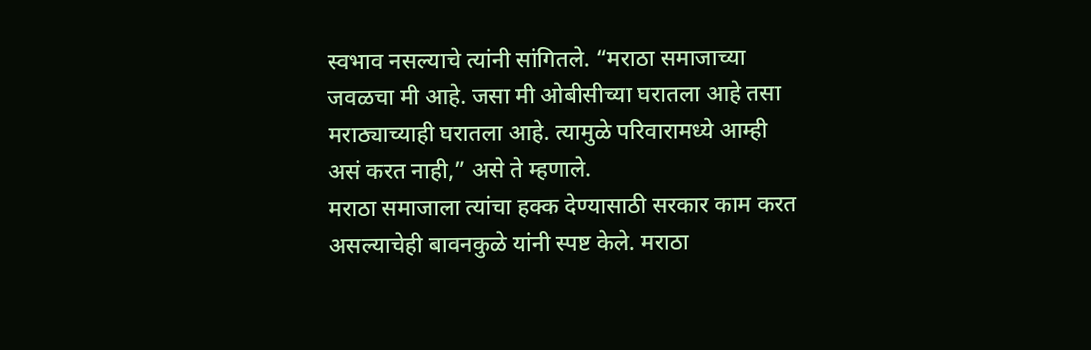स्वभाव नसल्याचे त्यांनी सांगितले. “मराठा समाजाच्या जवळचा मी आहे. जसा मी ओबीसीच्या घरातला आहे तसा मराठ्याच्याही घरातला आहे. त्यामुळे परिवारामध्ये आम्ही असं करत नाही,” असे ते म्हणाले.
मराठा समाजाला त्यांचा हक्क देण्यासाठी सरकार काम करत असल्याचेही बावनकुळे यांनी स्पष्ट केले. मराठा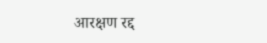आरक्षण रद्द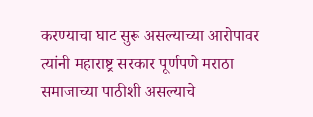करण्याचा घाट सुरू असल्याच्या आरोपावर त्यांनी महाराष्ट्र सरकार पूर्णपणे मराठा समाजाच्या पाठीशी असल्याचे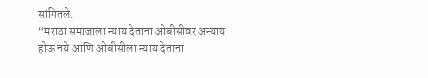सांगितले.
“मराठा समाजाला न्याय देताना ओबीसीवर अन्याय होऊ नये आणि ओबीसीला न्याय देताना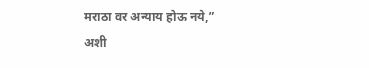मराठा वर अन्याय होऊ नये,” अशी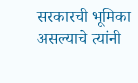सरकारची भूमिका असल्याचे त्यांनी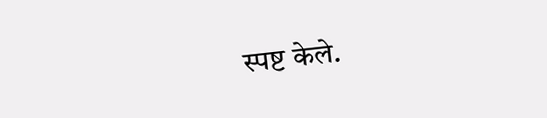स्पष्ट केले.